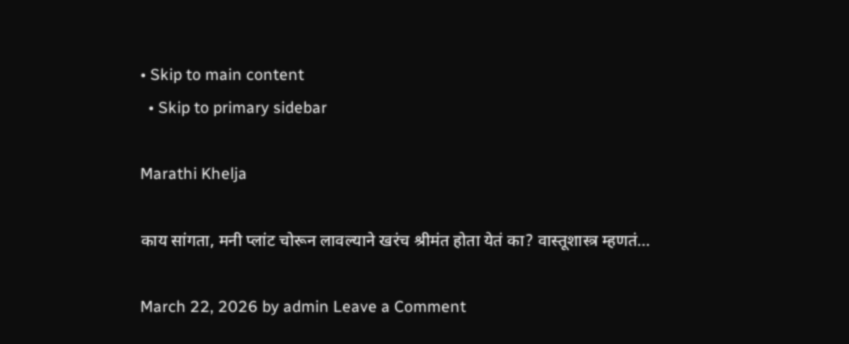• Skip to main content
  • Skip to primary sidebar

Marathi Khelja

काय सांगता, मनी प्लांट चोरून लावल्याने खरंच श्रीमंत होता येतं का? वास्तूशास्त्र म्हणतं…

March 22, 2026 by admin Leave a Comment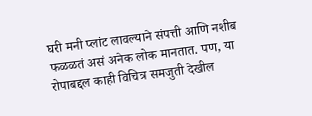घरी मनी प्लांट लावल्याने संपत्ती आणि नशीब फळळतं असं अनेक लोक मानतात. पण, या रोपाबद्दल काही विचित्र समजुती देखील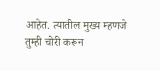आहेत. त्यातील मुख्य म्हणजे तुम्ही चोरी करून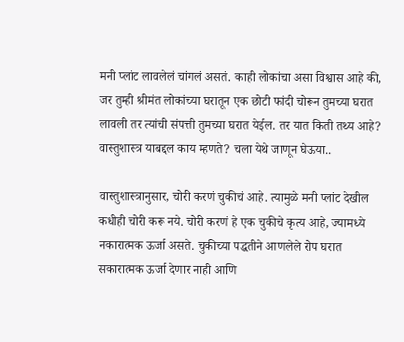मनी प्लांट लावलेलं चांगलं असतं. काही लोकांचा असा विश्वास आहे की, जर तुम्ही श्रीमंत लोकांच्या घरातून एक छोटी फांदी चोरून तुमच्या घरात लावली तर त्यांची संपत्ती तुमच्या घरात येईल. तर यात किती तथ्य आहे? वास्तुशास्त्र याबद्दल काय म्हणते? चला येथे जाणून घेऊया..

वास्तुशास्त्रानुसार, चोरी करणं चुकीचं आहे. त्यामुळे मनी प्लांट देखील कधीही चोरी करू नये. चोरी करणं हे एक चुकीचे कृत्य आहे, ज्यामध्ये नकारात्मक ऊर्जा असते. चुकीच्या पद्धतीने आणलेले रोप घरात सकारात्मक ऊर्जा देणार नाही आणि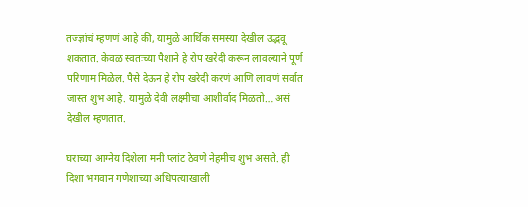तज्ज्ञांचं म्हणणं आहे की, यामुळे आर्थिक समस्या देखील उद्भवू शकतात. केवळ स्वतःच्या पैशाने हे रोप खरेदी करून लावल्याने पूर्ण परिणाम मिळेल. पैसे देऊन हे रोप खरेदी करणं आणि लावणं सर्वात जास्त शुभ आहे. यामुळे देवी लक्ष्मीचा आशीर्वाद मिळतो… असं देखील म्हणतात.

घराच्या आग्नेय दिशेला मनी प्लांट ठेवणे नेहमीच शुभ असते. ही दिशा भगवान गणेशाच्या अधिपत्याखाली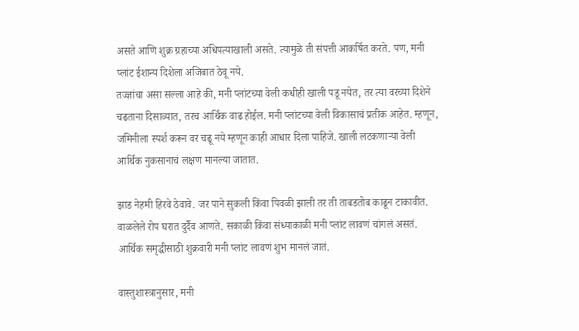असते आणि शुक्र ग्रहाच्या अधिपत्याखाली असते. त्यामुळे ती संपत्ती आकर्षित करते. पण, मनी प्लांट ईशान्य दिशेला अजिबात ठेवू नये.
तज्ज्ञांचा असा सल्ला आहे की, मनी प्लांटच्या वेली कधीही खाली पडू नयेत, तर त्या वरच्या दिशेने चढताना दिसाव्यात, तरच आर्थिक वाढ होईल. मनी प्लांटच्या वेली विकासाचं प्रतीक आहेत. म्हणून, जमिनीला स्पर्श करून वर चढू नये म्हणून काही आधार दिला पाहिजे. खाली लटकणाऱ्या वेली आर्थिक नुकसानाचं लक्षण मानल्या जातात.

झाड नेहमी हिरवे ठेवावे. जर पाने सुकली किंवा पिवळी झाली तर ती ताबडतोब काढून टाकावीत. वाळलेले रोप घरात दुर्दैव आणते. सकाळी किंवा संध्याकाळी मनी प्लांट लावणं चांगलं असतं. आर्थिक समृद्धीसाठी शुक्रवारी मनी प्लांट लावणं शुभ मानलं जातं.

वास्तुशास्त्रानुसार, मनी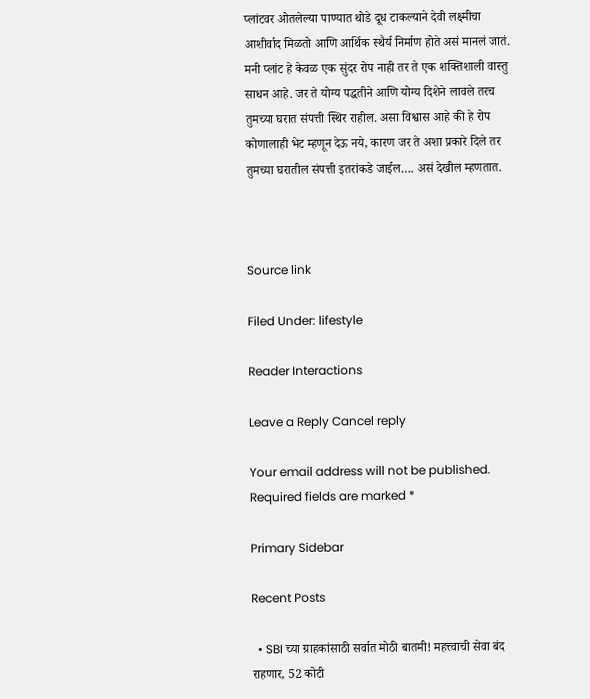प्लांटवर ओतलेल्या पाण्यात थोडे दूध टाकल्याने देवी लक्ष्मीचा आशीर्वाद मिळतो आणि आर्थिक स्थैर्य निर्माण होते असं मानलं जातं. मनी प्लांट हे केवळ एक सुंदर रोप नाही तर ते एक शक्तिशाली वास्तु साधन आहे. जर ते योग्य पद्धतीने आणि योग्य दिशेने लावले तरच तुमच्या घरात संपत्ती स्थिर राहील. असा विश्वास आहे की हे रोप कोणालाही भेट म्हणून देऊ नये, कारण जर ते अशा प्रकारे दिले तर तुमच्या घरातील संपत्ती इतरांकडे जाईल…. असं देखील म्हणतात.



Source link

Filed Under: lifestyle

Reader Interactions

Leave a Reply Cancel reply

Your email address will not be published. Required fields are marked *

Primary Sidebar

Recent Posts

  • SBI च्या ग्राहकांसाठी सर्वात मोठी बातमी! महत्त्वाची सेवा बंद राहणार, 52 कोटी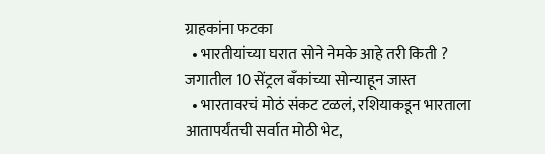ग्राहकांना फटका
  • भारतीयांच्या घरात सोने नेमके आहे तरी किती ? जगातील 10 सेंट्रल बँकांच्या सोन्याहून जास्त
  • भारतावरचं मोठं संकट टळलं, रशियाकडून भारताला आतापर्यंतची सर्वात मोठी भेट,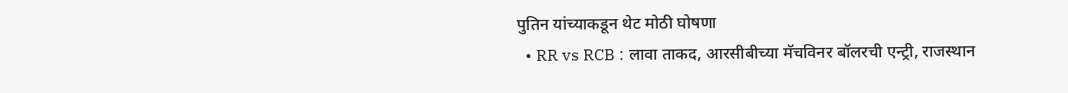पुतिन यांच्याकडून थेट मोठी घोषणा
  • RR vs RCB : लावा ताकद, आरसीबीच्या मॅचविनर बॉलरची एन्ट्री, राजस्थान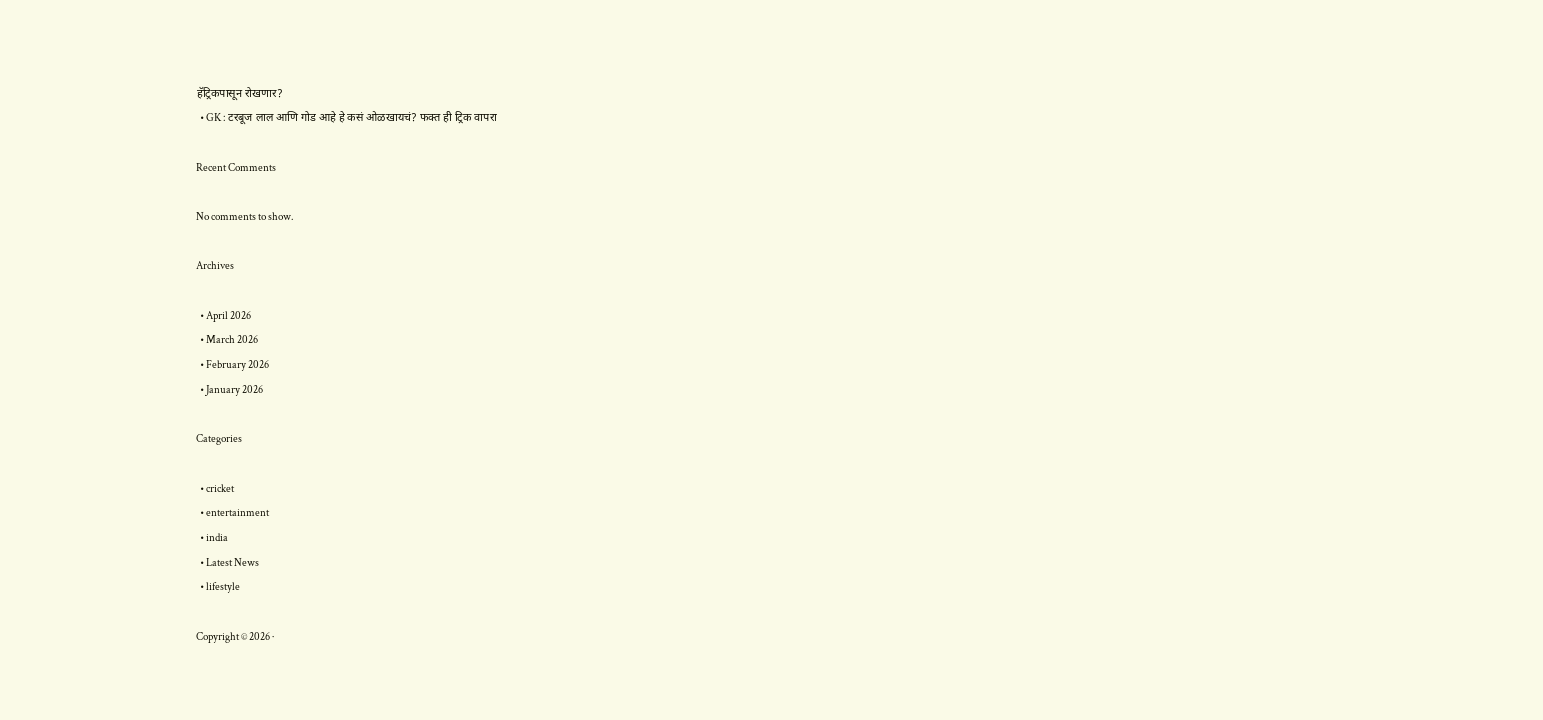हॅट्रिकपासून रोखणार?
  • GK : टरबूज लाल आणि गोड आहे हे कसं ओळखायचं? फक्त ही ट्रिक वापरा

Recent Comments

No comments to show.

Archives

  • April 2026
  • March 2026
  • February 2026
  • January 2026

Categories

  • cricket
  • entertainment
  • india
  • Latest News
  • lifestyle

Copyright © 2026 ·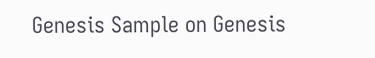Genesis Sample on Genesis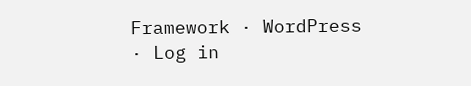Framework · WordPress · Log in